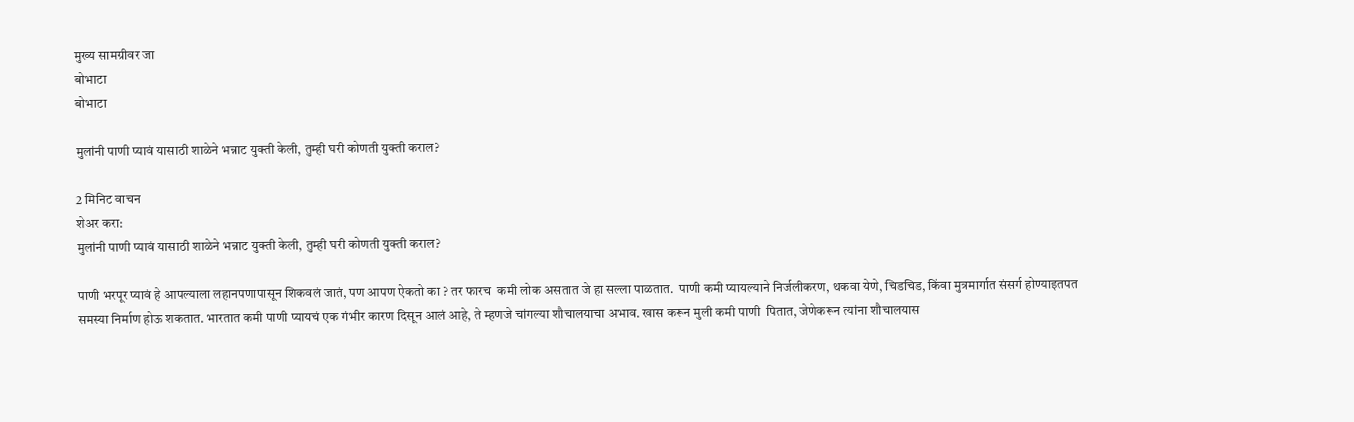मुख्य सामग्रीवर जा
बोभाटा
बोभाटा

मुलांनी पाणी प्यावं यासाठी शाळेने भन्नाट युक्ती केली, तुम्ही घरी कोणती युक्ती कराल?

2 मिनिट वाचन
शेअर करा:
मुलांनी पाणी प्यावं यासाठी शाळेने भन्नाट युक्ती केली, तुम्ही घरी कोणती युक्ती कराल?

पाणी भरपूर प्यावं हे आपल्याला लहानपणापासून शिकवलं जातं, पण आपण ऐकतो का ? तर फारच  कमी लोक असतात जे हा सल्ला पाळतात.  पाणी कमी प्यायल्याने निर्जलीकरण, थकवा येणे, चिडचिड, किंवा मुत्रमार्गात संसर्ग होण्याइतपत समस्या निर्माण होऊ शकतात. भारतात कमी पाणी प्यायचं एक गंभीर कारण दिसून आलं आहे, ते म्हणजे चांगल्या शौचालयाचा अभाव. खास करून मुली कमी पाणी  पितात, जेणेकरून त्यांना शौचालयास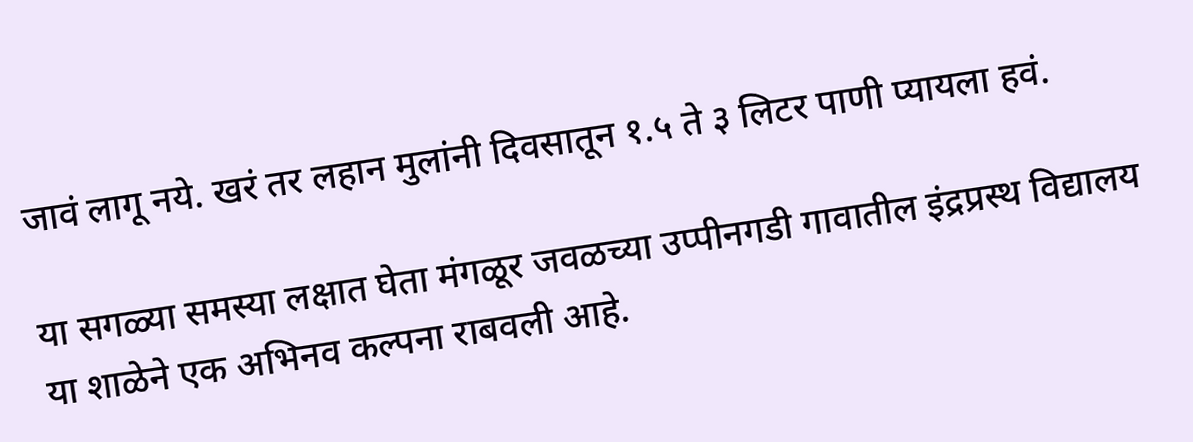जावं लागू नये. खरं तर लहान मुलांनी दिवसातून १.५ ते ३ लिटर पाणी प्यायला हवं.

या सगळ्या समस्या लक्षात घेता मंगळूर जवळच्या उप्पीनगडी गावातील इंद्रप्रस्थ विद्यालय या शाळेने एक अभिनव कल्पना राबवली आहे.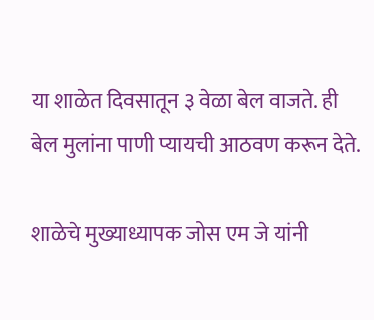या शाळेत दिवसातून ३ वेळा बेल वाजते. ही बेल मुलांना पाणी प्यायची आठवण करून देते.

शाळेचे मुख्याध्यापक जोस एम जे यांनी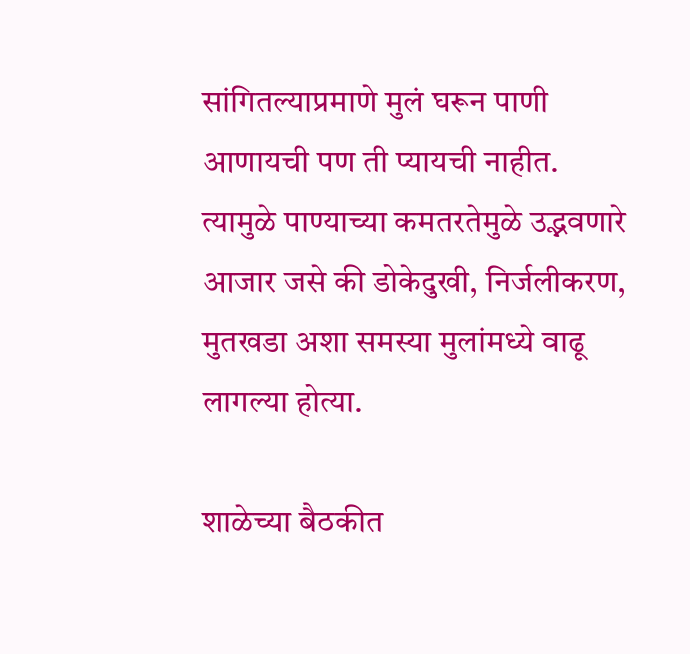सांगितल्याप्रमाणे मुलं घरून पाणी आणायची पण ती प्यायची नाहीत. त्यामुळे पाण्याच्या कमतरतेमुळे उद्भवणारे आजार जसे की डोकेदुखी, निर्जलीकरण, मुतखडा अशा समस्या मुलांमध्ये वाढू लागल्या होत्या.

शाळेच्या बैठकीत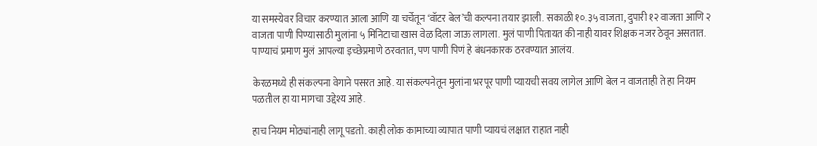या समस्येवर विचार करण्यात आला आणि या चर्चेतून ‘वॉटर बेल’ची कल्पना तयार झाली. सकाळी १०.३५ वाजता, दुपारी १२ वाजता आणि २ वाजता पाणी पिण्यासाठी मुलांना ५ मिनिटाचा खास वेळ दिला जाऊ लागला. मुलं पाणी पितायत की नाही यावर शिक्षक नजर ठेवून असतात. पाण्याचं प्रमाण मुलं आपल्या इच्छेप्रमाणे ठरवतात, पण पाणी पिणं हे बंधनकारक ठरवण्यात आलंय.

केरळमध्ये ही संकल्पना वेगाने पसरत आहे. या संकल्पनेतून मुलांना भरपूर पाणी प्यायची सवय लागेल आणि बेल न वाजताही ते हा नियम पळतील हा या मागचा उद्देश्य आहे.

हाच नियम मोठ्यांनाही लागू पडतो. काही लोक कामाच्या व्यापात पाणी प्यायचं लक्षात राहात नाही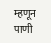म्हणून पाणी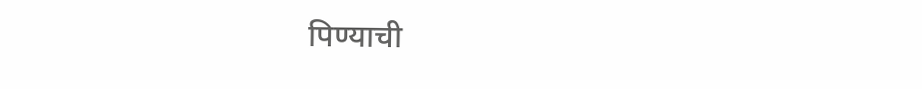पिण्याची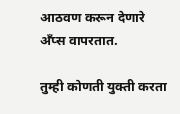आठवण करून देणारे अँप्स वापरतात.

तुम्ही कोणती युक्ती करता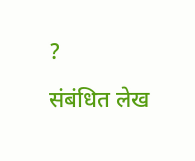?

संबंधित लेख